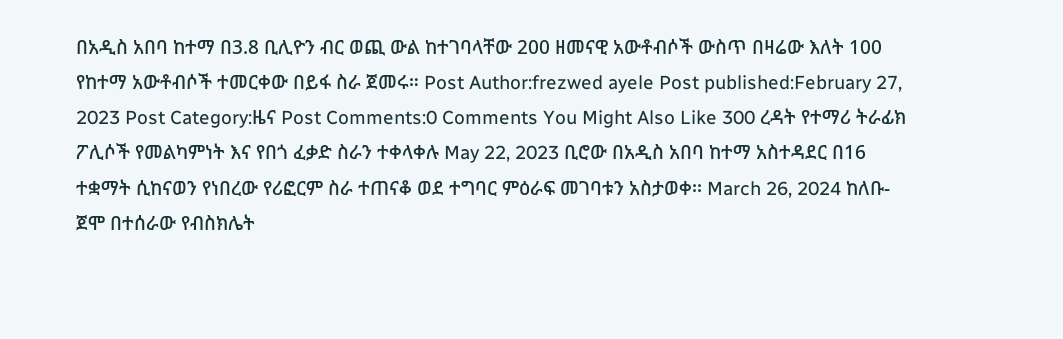በአዲስ አበባ ከተማ በ3.8 ቢሊዮን ብር ወጪ ውል ከተገባላቸው 200 ዘመናዊ አውቶብሶች ውስጥ በዛሬው እለት 100 የከተማ አውቶብሶች ተመርቀው በይፋ ስራ ጀመሩ። Post Author:frezwed ayele Post published:February 27, 2023 Post Category:ዜና Post Comments:0 Comments You Might Also Like 300 ረዳት የተማሪ ትራፊክ ፖሊሶች የመልካምነት እና የበጎ ፈቃድ ስራን ተቀላቀሉ May 22, 2023 ቢሮው በአዲስ አበባ ከተማ አስተዳደር በ16 ተቋማት ሲከናወን የነበረው የሪፎርም ስራ ተጠናቆ ወደ ተግባር ምዕራፍ መገባቱን አስታወቀ፡፡ March 26, 2024 ከለቡ-ጀሞ በተሰራው የብስክሌት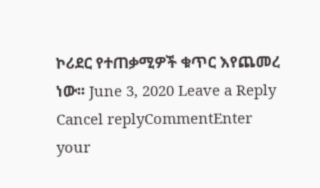ኮሪደር የተጠቃሚዎች ቁጥር እየጨመረ ነው፡፡ June 3, 2020 Leave a Reply Cancel replyCommentEnter your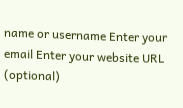name or username Enter your email Enter your website URL (optional)